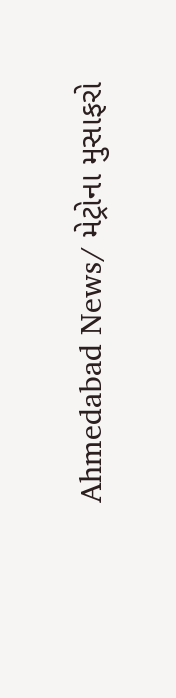Ahmedabad News/ મેટ્રોના મુસાફરો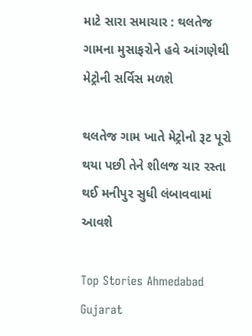માટે સારા સમાચાર : થલતેજ ગામના મુસાફરોને હવે આંગણેથી મેટ્રોની સર્વિસ મળશે

થલતેજ ગામ ખાતે મેટ્રોનો રૂટ પૂરો થયા પછી તેને શીલજ ચાર રસ્તા થઈ મનીપુર સુધી લંબાવવામાં આવશે

Top Stories Ahmedabad Gujarat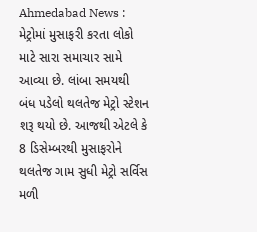Ahmedabad News : મેટ્રોમાં મુસાફરી કરતા લોકો માટે સારા સમાચાર સામે આવ્યા છે. લાંબા સમયથી બંધ પડેલો થલતેજ મેટ્રો સ્ટેશન શરૂ થયો છે. આજથી એટલે કે 8 ડિસેમ્બરથી મુસાફરોને થલતેજ ગામ સુધી મેટ્રો સર્વિસ મળી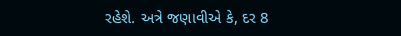રહેશે. અત્રે જણાવીએ કે, દર 8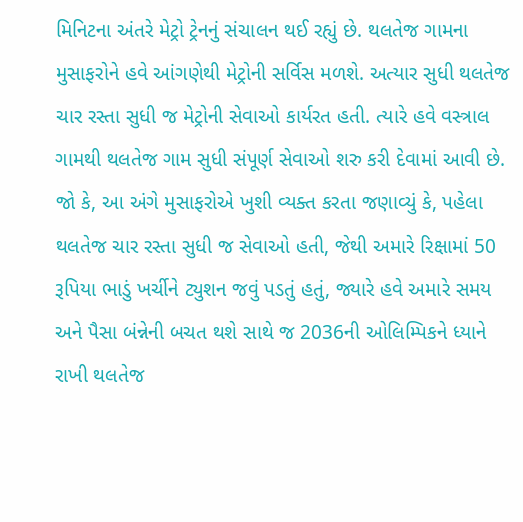મિનિટના અંતરે મેટ્રો ટ્રેનનું સંચાલન થઈ રહ્યું છે. થલતેજ ગામના મુસાફરોને હવે આંગણેથી મેટ્રોની સર્વિસ મળશે. અત્યાર સુધી થલતેજ ચાર રસ્તા સુધી જ મેટ્રોની સેવાઓ કાર્યરત હતી. ત્યારે હવે વસ્ત્રાલ ગામથી થલતેજ ગામ સુધી સંપૂર્ણ સેવાઓ શરુ કરી દેવામાં આવી છે. જો કે, આ અંગે મુસાફરોએ ખુશી વ્યક્ત કરતા જણાવ્યું કે, પહેલા થલતેજ ચાર રસ્તા સુધી જ સેવાઓ હતી, જેથી અમારે રિક્ષામાં 50 રૂપિયા ભાડું ખર્ચીને ટ્યુશન જવું પડતું હતું, જ્યારે હવે અમારે સમય અને પૈસા બંન્નેની બચત થશે સાથે જ 2036ની ઓલિમ્પિકને ધ્યાને રાખી થલતેજ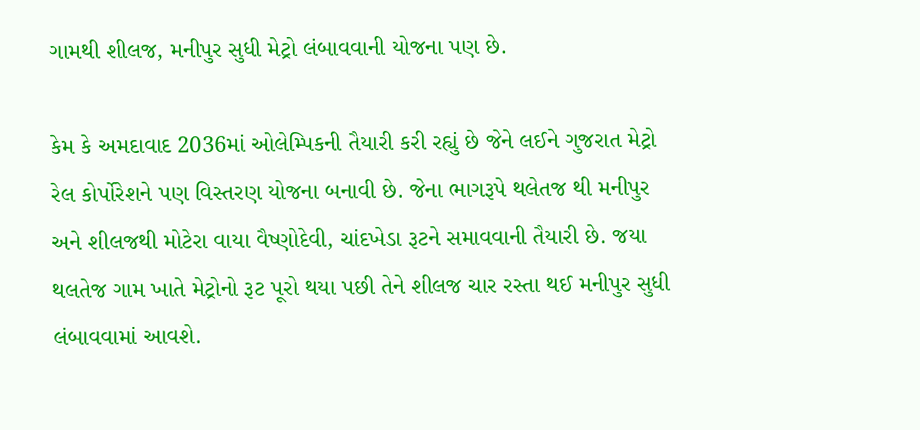ગામથી શીલજ, મનીપુર સુધી મેટ્રો લંબાવવાની યોજના પણ છે.

કેમ કે અમદાવાદ 2036માં ઓલેમ્પિકની તૈયારી કરી રહ્યું છે જેને લઈને ગુજરાત મેટ્રો રેલ કોર્પોરેશને પણ વિસ્તરણ યોજના બનાવી છે. જેના ભાગરૂપે થલેતજ થી મનીપુર અને શીલજથી મોટેરા વાયા વૈષ્ણોદેવી, ચાંદખેડા રૂટને સમાવવાની તૈયારી છે. જયા થલતેજ ગામ ખાતે મેટ્રોનો રૂટ પૂરો થયા પછી તેને શીલજ ચાર રસ્તા થઈ મનીપુર સુધી લંબાવવામાં આવશે.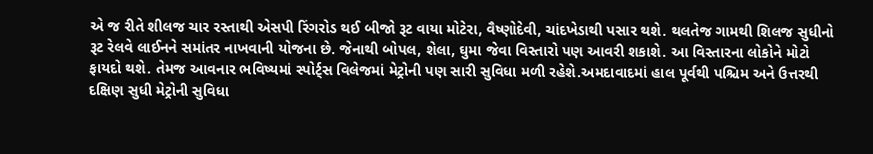એ જ રીતે શીલજ ચાર રસ્તાથી એસપી રિંગરોડ થઈ બીજો રૂટ વાયા મોટેરા, વૈષ્ણોદેવી, ચાંદખેડાથી પસાર થશે. થલતેજ ગામથી શિલજ સુધીનો રૂટ રેલવે લાઈનને સમાંતર નાખવાની યોજના છે. જેનાથી બોપલ, શેલા, ઘુમા જેવા વિસ્તારો પણ આવરી શકાશે. આ વિસ્તારના લોકોને મોટો ફાયદો થશે. તેમજ આવનાર ભવિષ્યમાં સ્પોર્ટ્સ વિલેજમાં મેટ્રોની પણ સારી સુવિધા મળી રહેશે.અમદાવાદમાં હાલ પૂર્વથી પશ્ચિમ અને ઉત્તરથી દક્ષિણ સુધી મેટ્રોની સુવિધા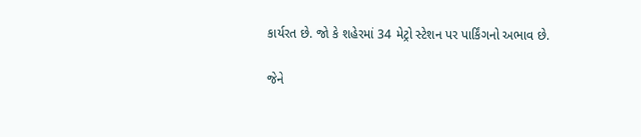કાર્યરત છે. જો કે શહેરમાં 34 મેટ્રો સ્ટેશન પર પાર્કિંગનો અભાવ છે.

જેને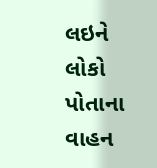લઇને લોકો પોતાના વાહન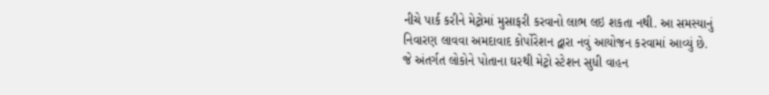નીચે પાર્ક કરીને મેટ્રોમાં મુસાફરી કરવાનો લાભ લઇ શકતા નથી. આ સમસ્યાનું નિવારણ લાવવા અમદાવાદ કોર્પોરેશન દ્વારા નવું આયોજન કરવામાં આવ્યું છે. જે અંતર્ગત લોકોને પોતાના ઘરથી મેટ્રો સ્ટેશન સુધી વાહન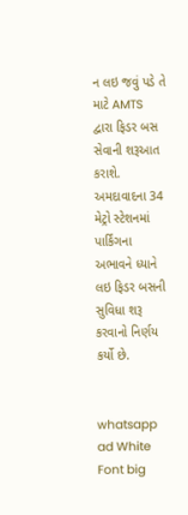ન લઇ જવું પડે તે માટે AMTS દ્વારા ફિડર બસ સેવાની શરૂઆત કરાશે. અમદાવાદના 34 મેટ્રો સ્ટેશનમાં પાર્કિંગના અભાવને ધ્યાને લઇ ફિડર બસની સુવિધા શરૂ કરવાનો નિર્ણય કર્યો છે.


whatsapp ad White Font big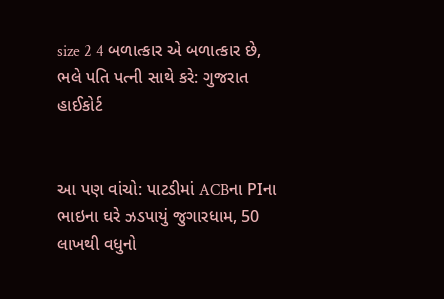size 2 4 બળાત્કાર એ બળાત્કાર છે, ભલે પતિ પત્ની સાથે કરે: ગુજરાત હાઈકોર્ટ


આ પણ વાંચો: પાટડીમાં ACBના PIના ભાઇના ઘરે ઝડપાયું જુગારધામ, 50 લાખથી વધુનો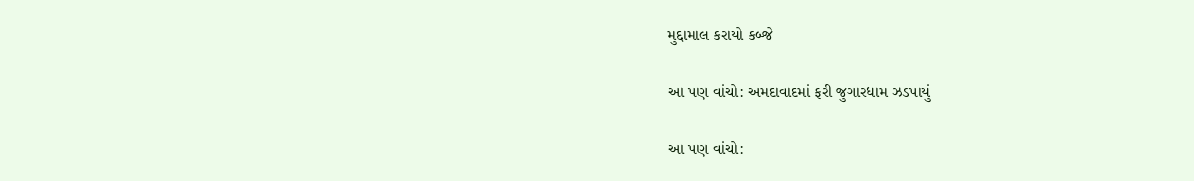મુદ્દામાલ કરાયો કબ્જે

આ પણ વાંચો: અમદાવાદમાં ફરી જુગારધામ ઝડપાયું

આ પણ વાંચો: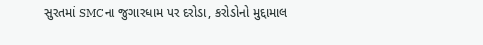સુરતમાં SMCના જુગારધામ પર દરોડા, કરોડોનો મુદ્દામાલ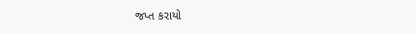જપ્ત કરાયો